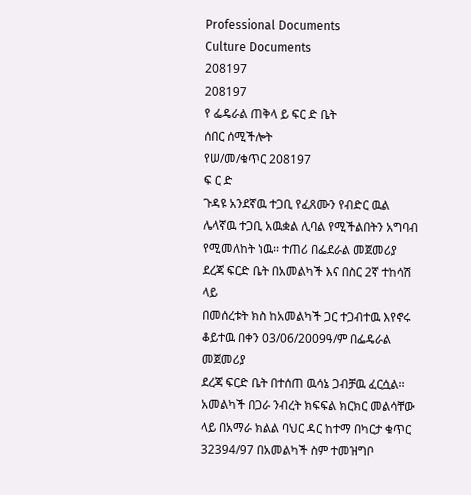Professional Documents
Culture Documents
208197
208197
የ ፌዴራል ጠቅላ ይ ፍር ድ ቤት
ሰበር ሰሚችሎት
የሠ/መ/ቁጥር 208197
ፍ ር ድ
ጉዳዩ አንደኛዉ ተጋቢ የፈጸሙን የብድር ዉል ሌላኛዉ ተጋቢ አዉቋል ሊባል የሚችልበትን አግባብ
የሚመለከት ነዉ፡፡ ተጠሪ በፌደራል መጀመሪያ ደረጃ ፍርድ ቤት በአመልካች እና በስር 2ኛ ተከሳሽ ላይ
በመሰረቱት ክስ ከአመልካች ጋር ተጋብተዉ እየኖሩ ቆይተዉ በቀን 03/06/2009ዓ/ም በፌዴራል መጀመሪያ
ደረጃ ፍርድ ቤት በተሰጠ ዉሳኔ ጋብቻዉ ፈርሷል፡፡ አመልካች በጋራ ንብረት ክፍፍል ክርክር መልሳቸው
ላይ በአማራ ክልል ባህር ዳር ከተማ በካርታ ቁጥር 32394/97 በአመልካች ስም ተመዝግቦ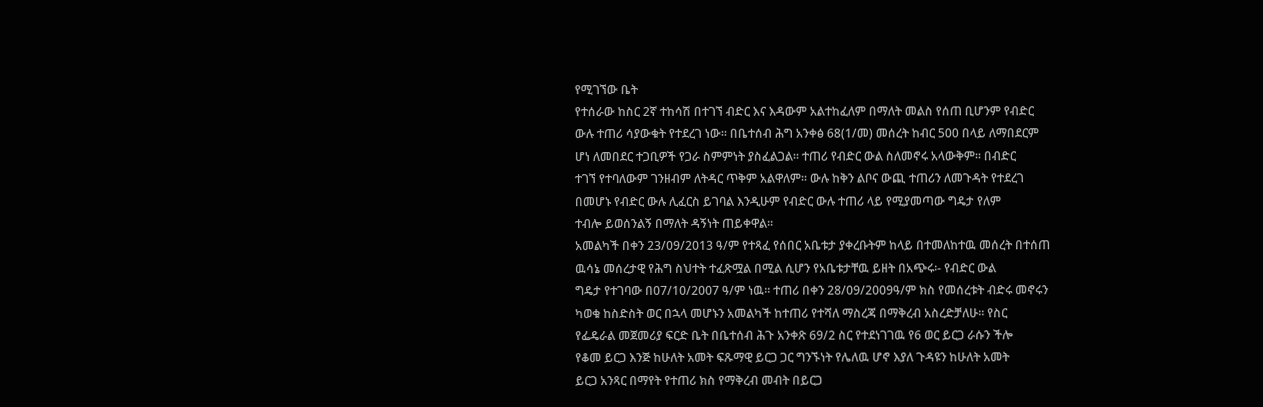የሚገኘው ቤት
የተሰራው ከስር 2ኛ ተከሳሽ በተገኘ ብድር እና እዳውም አልተከፈለም በማለት መልስ የሰጠ ቢሆንም የብድር
ውሉ ተጠሪ ሳያውቁት የተደረገ ነው፡፡ በቤተሰብ ሕግ አንቀፅ 68(1/መ) መሰረት ከብር 500 በላይ ለማበደርም
ሆነ ለመበደር ተጋቢዎች የጋራ ስምምነት ያስፈልጋል፡፡ ተጠሪ የብድር ውል ስለመኖሩ አላውቅም፡፡ በብድር
ተገኘ የተባለውም ገንዘብም ለትዳር ጥቅም አልዋለም፡፡ ውሉ ከቅን ልቦና ውጪ ተጠሪን ለመጉዳት የተደረገ
በመሆኑ የብድር ውሉ ሊፈርስ ይገባል እንዲሁም የብድር ውሉ ተጠሪ ላይ የሚያመጣው ግዴታ የለም
ተብሎ ይወሰንልኝ በማለት ዳኝነት ጠይቀዋል፡፡
አመልካች በቀን 23/09/2013 ዓ/ም የተጻፈ የሰበር አቤቱታ ያቀረቡትም ከላይ በተመለከተዉ መሰረት በተሰጠ
ዉሳኔ መሰረታዊ የሕግ ስህተት ተፈጽሟል በሚል ሲሆን የአቤቱታቸዉ ይዘት በአጭሩ፡- የብድር ውል
ግዴታ የተገባው በ07/10/2007 ዓ/ም ነዉ፡፡ ተጠሪ በቀን 28/09/2009ዓ/ም ክስ የመሰረቱት ብድሩ መኖሩን
ካወቁ ከስድስት ወር በኋላ መሆኑን አመልካች ከተጠሪ የተሻለ ማስረጃ በማቅረብ አስረድቻለሁ፡፡ የስር
የፌዴራል መጀመሪያ ፍርድ ቤት በቤተሰብ ሕጉ አንቀጽ 69/2 ስር የተደነገገዉ የ6 ወር ይርጋ ራሱን ችሎ
የቆመ ይርጋ እንጅ ከሁለት አመት ፍጹማዊ ይርጋ ጋር ግንኙነት የሌለዉ ሆኖ እያለ ጉዳዩን ከሁለት አመት
ይርጋ አንጻር በማየት የተጠሪ ክስ የማቅረብ መብት በይርጋ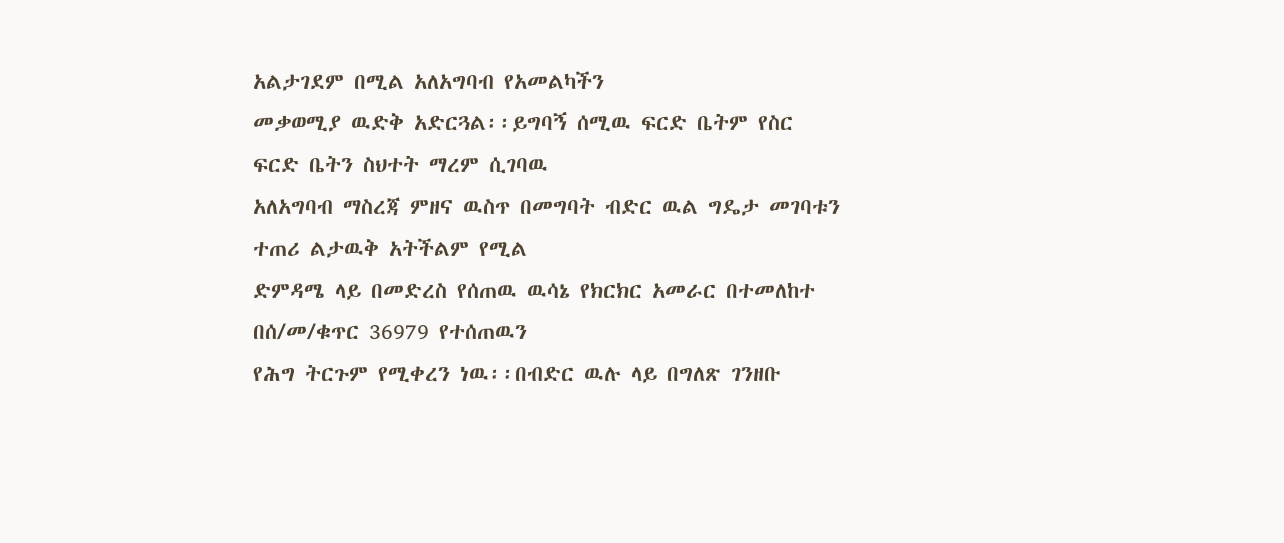አልታገደም በሚል አለአግባብ የአመልካችን
መቃወሚያ ዉድቅ አድርጓል፡፡ይግባኝ ሰሚዉ ፍርድ ቤትም የስር ፍርድ ቤትን ስህተት ማረም ሲገባዉ
አለአግባብ ማስረጃ ምዘና ዉስጥ በመግባት ብድር ዉል ግዴታ መገባቱን ተጠሪ ልታዉቅ አትችልም የሚል
ድምዳሜ ላይ በመድረስ የሰጠዉ ዉሳኔ የክርክር አመራር በተመለከተ በሰ/መ/ቁጥር 36979 የተሰጠዉን
የሕግ ትርጉም የሚቀረን ነዉ፡፡በብድር ዉሉ ላይ በግለጽ ገንዘቡ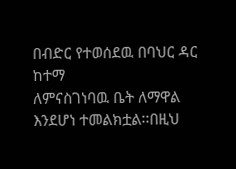በብድር የተወሰደዉ በባህር ዳር ከተማ
ለምናስገነባዉ ቤት ለማዋል እንደሆነ ተመልክቷል፡፡በዚህ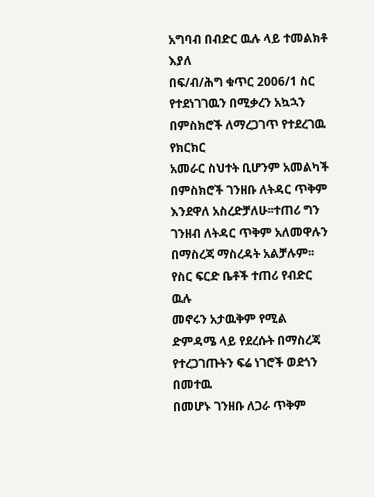አግባብ በብድር ዉሉ ላይ ተመልክቶ እያለ
በፍ/ብ/ሕግ ቁጥር 2006/1 ስር የተደነገገዉን በሚቃረን አኳኋን በምስክሮች ለማረጋገጥ የተደረገዉ የክርክር
አመራር ስህተት ቢሆንም አመልካች በምስክሮች ገንዘቡ ለትዳር ጥቅም እንደዋለ አስረድቻለሁ፡፡ተጠሪ ግን
ገንዘብ ለትዳር ጥቅም አለመዋሉን በማስረጃ ማስረዳት አልቻሉም፡፡የስር ፍርድ ቤቶች ተጠሪ የብድር ዉሉ
መኖሩን አታዉቅም የሚል ድምዳሜ ላይ የደረሱት በማስረጃ የተረጋገጡትን ፍሬ ነገሮች ወደጎን በመተዉ
በመሆኑ ገንዘቡ ለጋራ ጥቅም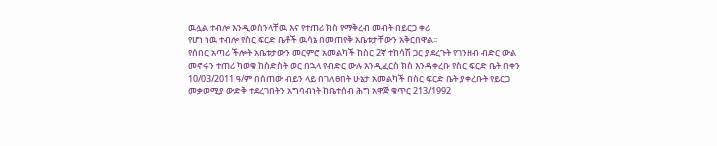ዉሏል ተብሎ እንዲወስንላቸዉ እና የተጠሪ ክስ የማቅረብ መብት በይርጋ ቀሪ
የሆነ ነዉ ተብሎ የስር ፍርድ ቤቶች ዉሳኔ በመጠየቅ አቤቱታቸውን አቅርበዋል፡፡
የሰበር አጣሪ ችሎት አቤቱታውን መርምሮ አመልካች ከስር 2ኛ ተከሳሽ ጋር ያደረጉት የገንዘብ ብድር ውል
መኖሩን ተጠሪ ካወቁ ከስድስት ወር በኋላ የብድር ውሉ እንዲፈርስ ክስ እንዳቀረቡ የስር ፍርድ ቤት በቀን
10/03/2011 ዓ/ም በሰጠው ብይን ላይ በገለፀበት ሁኔታ አመልካች በስር ፍርድ ቤት ያቀረቡት የይርጋ
መቃወሚያ ውድቅ ተደረገበትን አግባብነት ከቤተሰብ ሕግ አዋጅ ቁጥር 213/1992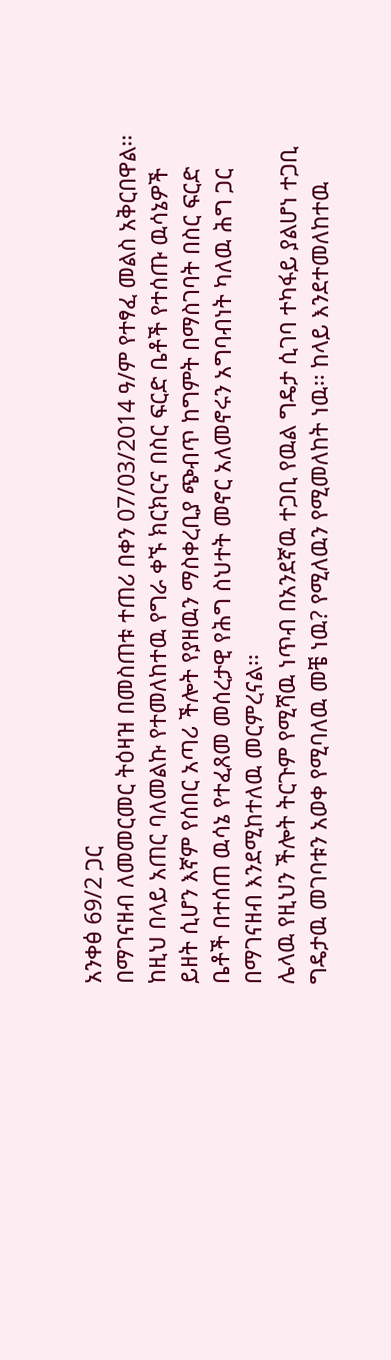አንቀፅ 69/2 ጋር
በማገናዘብ ለመመርመር ትዕዛዝ በመስጠቱ ተጠሪ በቀን 07/03/2014 ዓ/ም የተፃፈ መልስ አቅርበዋል፡፡
ከዚህ በላይ አጠር ባለመልኩ የተመለከተዉ የግራ ቀኙ ክርክርና በስር ፍርድ ቤቶች የተሰጡ ዉሳኔዎች
ይዘት ሲሆን እኛም የሰበር አጣሪ ችሎት የያዘዉን ማስቀረቢያ ጭብጥ ከግምት በማስገባት በስር ፍርድ
ቤቶች በተሰጠ ዉሳኔ የተፈጸመ መሰረታዊ የሕግ ስህተት መኖር አለመኖሩን አግባብነት ካለዉ ሕግ ጋር
በማገናዘብ እንደሚከተለዉ መርምረናል፡፡
ሌላዉ የዚህን ችሎት ትርጉም የሚሻዉ ነጥብ በአንደኛዉ ተጋቢ የዉል ግዴታ ሲገባ ተካፋይ ያልሆነ ተጋቢ
ግዴታዉ መገባቱን አወቀ የሚባለዉ መቼ ነዉ? የሚለዉን የሚመለከት ነዉ፡፡ ከላይ እንደተመለከተዉ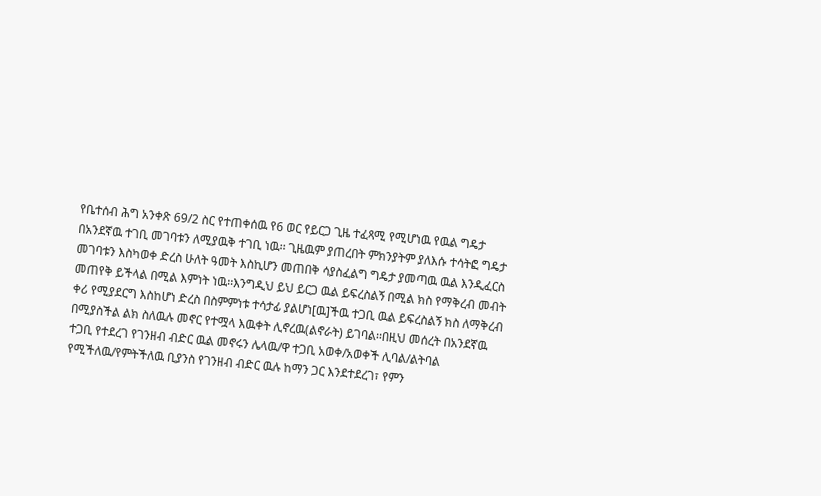የቤተሰብ ሕግ አንቀጽ 69/2 ስር የተጠቀሰዉ የ6 ወር የይርጋ ጊዜ ተፈጻሚ የሚሆነዉ የዉል ግዴታ
በአንደኛዉ ተገቢ መገባቱን ለሚያዉቅ ተገቢ ነዉ፡፡ ጊዜዉም ያጠረበት ምክንያትም ያለእሱ ተሳትፎ ግዴታ
መገባቱን እስካወቀ ድረስ ሁለት ዓመት እስኪሆን መጠበቅ ሳያስፈልግ ግዴታ ያመጣዉ ዉል እንዲፈርስ
መጠየቅ ይችላል በሚል እምነት ነዉ፡፡እንግዲህ ይህ ይርጋ ዉል ይፍረስልኝ በሚል ክስ የማቅረብ መብት
ቀሪ የሚያደርግ እስከሆነ ድረስ በስምምነቱ ተሳታፊ ያልሆነ[ዉ]ችዉ ተጋቢ ዉል ይፍረስልኝ ክስ ለማቅረብ
በሚያስችል ልክ ስለዉሉ መኖር የተሟላ እዉቀት ሊኖረዉ(ልኖራት) ይገባል፡፡በዚህ መሰረት በአንደኛዉ
ተጋቢ የተደረገ የገንዘብ ብድር ዉል መኖሩን ሌላዉ/ዋ ተጋቢ አወቀ/አወቀች ሊባል/ልትባል
የሚችለዉ/የምትችለዉ ቢያንስ የገንዘብ ብድር ዉሉ ከማን ጋር እንደተደረገ፣ የምን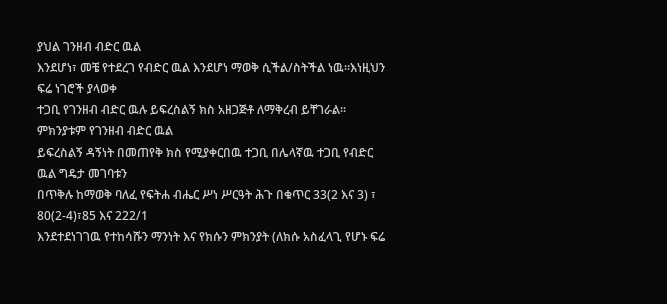ያህል ገንዘብ ብድር ዉል
እንደሆነ፣ መቼ የተደረገ የብድር ዉል እንደሆነ ማወቅ ሲችል/ስትችል ነዉ፡፡እነዚህን ፍሬ ነገሮች ያላወቀ
ተጋቢ የገንዘብ ብድር ዉሉ ይፍረስልኝ ክስ አዘጋጅቶ ለማቅረብ ይቸገራል፡፡ምክንያቱም የገንዘብ ብድር ዉል
ይፍረስልኝ ዳኝነት በመጠየቅ ክስ የሚያቀርበዉ ተጋቢ በሌላኛዉ ተጋቢ የብድር ዉል ግዴታ መገባቱን
በጥቅሉ ከማወቅ ባለፈ የፍትሐ ብሔር ሥነ ሥርዓት ሕጉ በቁጥር 33(2 እና 3) ፣ 80(2-4)፣85 እና 222/1
እንደተደነገገዉ የተከሳሹን ማንነት እና የክሱን ምክንያት (ለክሱ አስፈላጊ የሆኑ ፍሬ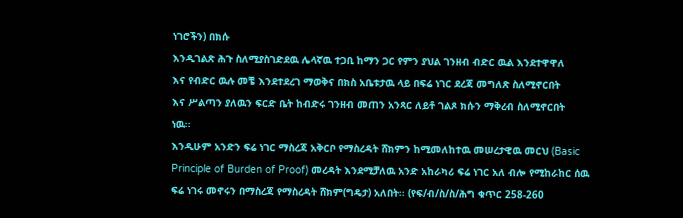ነገሮችን) በክሱ
እንዲገልጽ ሕጉ ስለሚያስገድደዉ ሌላኛዉ ተጋቢ ከማን ጋር የምን ያህል ገንዘብ ብድር ዉል እንደተዋዋለ
እና የብድር ዉሉ መቼ እንደተደረገ ማወቅና በክስ አቤቱታዉ ላይ በፍሬ ነገር ደረጃ መግለጽ ስለሚኖርበት
እና ሥልጣን ያለዉን ፍርድ ቤት ከብድሩ ገንዘብ መጠን አንጻር ለይቶ ገልጾ ክሱን ማቅረብ ስለሚኖርበት
ነዉ፡፡
እንዲሁም አንድን ፍሬ ነገር ማስረጃ አቅርቦ የማስረዳት ሸክምን ከሚመለከተዉ መሠረታዊዉ መርህ (Basic
Principle of Burden of Proof) መረዳት እንደሚቻለዉ አንድ አከራካሪ ፍሬ ነገር አለ ብሎ የሚከራከር ሰዉ
ፍሬ ነገሩ መኖሩን በማስረጃ የማስረዳት ሸክም(ግዴታ) አለበት፡፡ (የፍ/ብ/ስ/ስ/ሕግ ቁጥር 258-260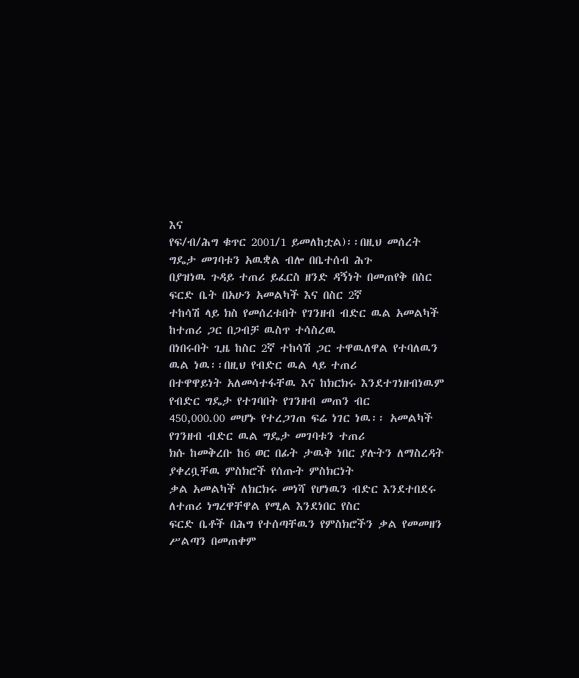እና
የፍ/ብ/ሕግ ቁጥር 2001/1 ይመለከቷል)፡፡በዚህ መሰረት ግዴታ መገባቱን አዉቋል ብሎ በቤተሰብ ሕጉ
በያዝነዉ ጉዳይ ተጠሪ ይፈርስ ዘንድ ዳኝነት በመጠየቅ በስር ፍርድ ቤት በአሁን አመልካች እና በስር 2ኛ
ተከሳሽ ላይ ክስ የመሰረቱበት የገንዘብ ብድር ዉል አመልካች ከተጠሪ ጋር በጋብቻ ዉስጥ ተሳስረዉ
በነበሩበት ጊዜ ከስር 2ኛ ተከሳሽ ጋር ተዋዉለዋል የተባለዉን ዉል ነዉ፡፡በዚህ የብድር ዉል ላይ ተጠሪ
በተዋዋይነት አለመሳተፋቸዉ እና ከክርክሩ እንደተገነዘብነዉም የብድር ግዴታ የተገባበት የገንዘብ መጠን ብር
450,000.00 መሆኑ የተረጋገጠ ፍሬ ነገር ነዉ፡፡ አመልካች የገንዘብ ብድር ዉል ግዴታ መገባቱን ተጠሪ
ክሱ ከመቅረቡ ከ6 ወር በፊት ታዉቅ ነበር ያሉትን ለማስረዳት ያቀረቧቸዉ ምስክሮች የሰጡት ምስክርነት
ቃል አመልካች ለክርክሩ መነሻ የሆነዉን ብድር እንደተበደሩ ለተጠሪ ነግረዋቸዋል የሚል እንደነበር የስር
ፍርድ ቤቶች በሕግ የተሰጣቸዉን የምስክሮችን ቃል የመመዘን ሥልጣን በመጠቀም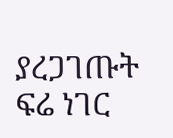ያረጋገጡት ፍሬ ነገር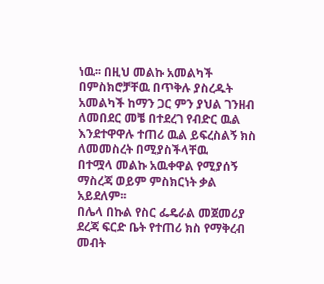ነዉ፡፡ በዚህ መልኩ አመልካች በምስክሮቻቸዉ በጥቅሉ ያስረዱት አመልካች ከማን ጋር ምን ያህል ገንዘብ
ለመበደር መቼ በተደረገ የብድር ዉል እንደተዋዋሉ ተጠሪ ዉል ይፍረስልኝ ክስ ለመመስረት በሚያስችላቸዉ
በተሟላ መልኩ አዉቀዋል የሚያሰኝ ማስረጃ ወይም ምስክርነት ቃል አይደለም፡፡
በሌላ በኩል የስር ፌዴራል መጀመሪያ ደረጃ ፍርድ ቤት የተጠሪ ክስ የማቅረብ መብት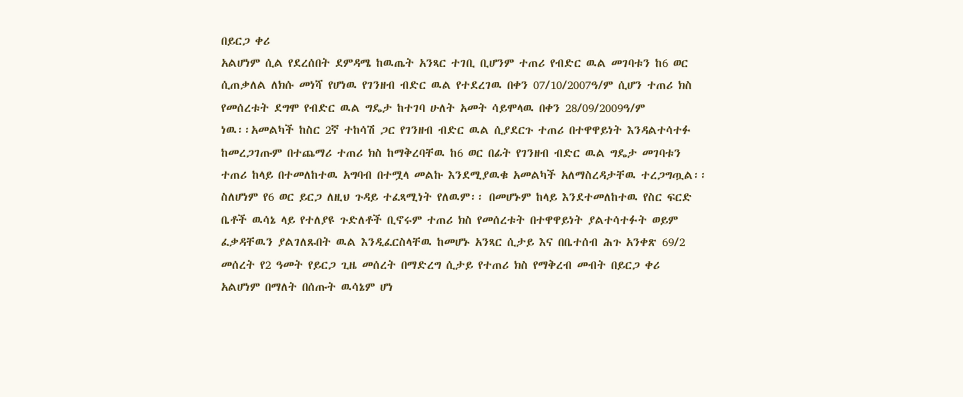በይርጋ ቀሪ
አልሆነም ሲል የደረሰበት ደምዳሜ ከዉጤት አንጻር ተገቢ ቢሆንም ተጠሪ የብድር ዉል መገባቱን ከ6 ወር
ሲጠቃለል ለክሱ መነሻ የሆነዉ የገንዘብ ብድር ዉል የተደረገዉ በቀን 07/10/2007ዓ/ም ሲሆን ተጠሪ ክስ
የመሰረቱት ደግሞ የብድር ዉል ግዴታ ከተገባ ሁለት አመት ሳይሞላዉ በቀን 28/09/2009ዓ/ም
ነዉ፡፡አመልካች ከስር 2ኛ ተከሳሽ ጋር የገንዘብ ብድር ዉል ሲያደርጉ ተጠሪ በተዋዋይነት እንዳልተሳተፉ
ከመረጋገጡም በተጨማሪ ተጠሪ ክስ ከማቅረባቸዉ ከ6 ወር በፊት የገንዘብ ብድር ዉል ግዴታ መገባቱን
ተጠሪ ከላይ በተመለከተዉ አግባብ በተሟላ መልኩ እንደሚያዉቁ አመልካች አለማስረዳታቸዉ ተረጋግጧል፡፡
ስለሆነም የ6 ወር ይርጋ ለዚህ ጉዳይ ተፈጻሚነት የለዉም፡፡ በመሆኑም ከላይ እንደተመለከተዉ የስር ፍርድ
ቤቶች ዉሳኔ ላይ የተለያዩ ጉድለቶች ቢኖሩም ተጠሪ ክስ የመሰረቱት በተዋዋይነት ያልተሳተፉት ወይም
ፈቃዳቸዉን ያልገለጹበት ዉል እንዲፈርስላቸዉ ከመሆኑ አንጻር ሲታይ እና በቤተሰብ ሕጉ አንቀጽ 69/2
መሰረት የ2 ዓመት የይርጋ ጊዜ መሰረት በማድረግ ሲታይ የተጠሪ ክስ የማቅረብ መብት በይርጋ ቀሪ
አልሆነም በማለት በሰጡት ዉሳኔም ሆነ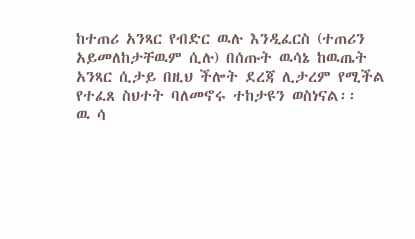ከተጠሪ አንጻር የብድር ዉሉ እንዲፈርስ (ተጠሪን
አይመለከታቸዉም ሲሉ) በሰጡት ዉሳኔ ከዉጤት አንጻር ሲታይ በዚህ ችሎት ደረጃ ሊታረም የሚችል
የተፈጸ ስህተት ባለመኖሩ ተከታዩን ወስነናል፡፡
ዉ ሳ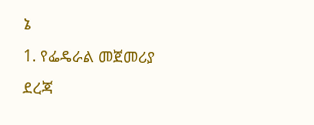ኔ
1. የፌዴራል መጀመሪያ ደረጃ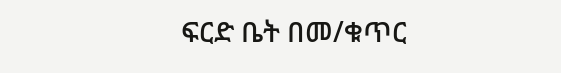ፍርድ ቤት በመ/ቁጥር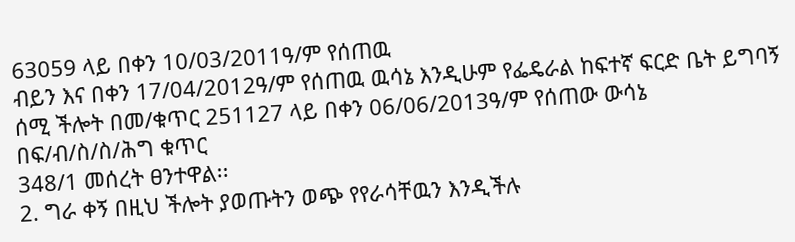63059 ላይ በቀን 10/03/2011ዓ/ም የሰጠዉ
ብይን እና በቀን 17/04/2012ዓ/ም የሰጠዉ ዉሳኔ እንዲሁም የፌዴራል ከፍተኛ ፍርድ ቤት ይግባኝ
ሰሚ ችሎት በመ/ቁጥር 251127 ላይ በቀን 06/06/2013ዓ/ም የሰጠው ውሳኔ በፍ/ብ/ስ/ስ/ሕግ ቁጥር
348/1 መሰረት ፀንተዋል፡፡
2. ግራ ቀኝ በዚህ ችሎት ያወጡትን ወጭ የየራሳቸዉን እንዲችሉ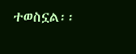ተወስኗል፡፡